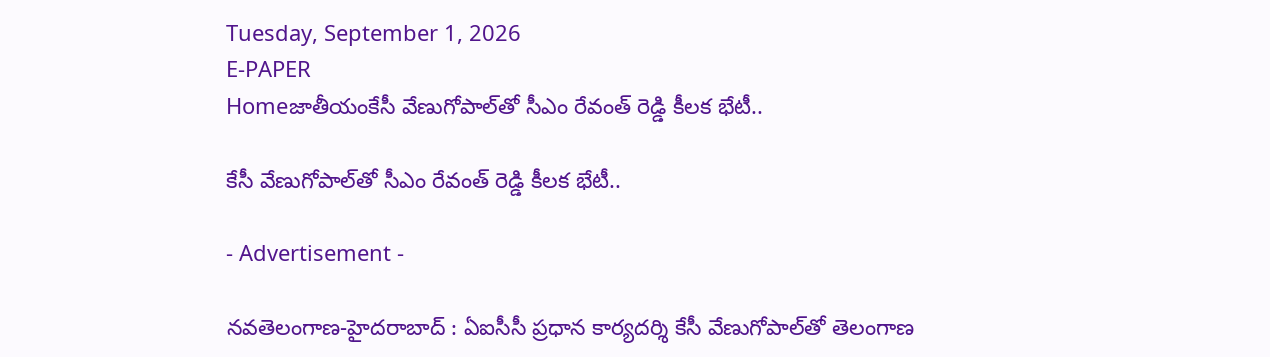Tuesday, September 1, 2026
E-PAPER
Homeజాతీయంకేసీ వేణుగోపాల్‌తో సీఎం రేవంత్‌ రెడ్డి కీలక భేటీ..

కేసీ వేణుగోపాల్‌తో సీఎం రేవంత్‌ రెడ్డి కీలక భేటీ..

- Advertisement -

నవతెలంగాణ-హైదరాబాద్‌ : ఏఐసీసీ ప్రధాన కార్యదర్శి కేసీ వేణుగోపాల్‌తో తెలంగాణ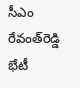సీఎం రేవంత్‌రెడ్డి భేటీ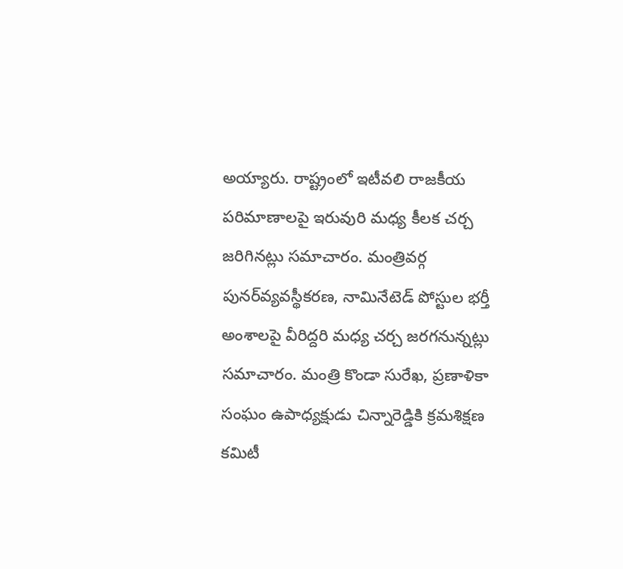అయ్యారు. రాష్ట్రంలో ఇటీవలి రాజకీయ పరిమాణాలపై ఇరువురి మధ్య కీలక చర్చ జరిగినట్లు సమాచారం. మంత్రివర్గ పునర్‌వ్యవస్థీకరణ, నామినేటెడ్‌ పోస్టుల భర్తీ అంశాలపై వీరిద్దరి మధ్య చర్చ జరగనున్నట్లు సమాచారం. మంత్రి కొండా సురేఖ, ప్రణాళికా సంఘం ఉపాధ్యక్షుడు చిన్నారెడ్డికి క్రమశిక్షణ కమిటీ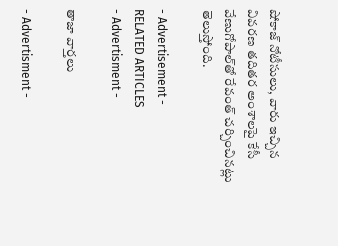షోకాజ్‌ నోటీసులు, వారు ఇచ్చిన వివరణ తదితర అంశాలపై కేసీ వేణుగోపాల్‌తో రేవంత్‌ చర్చించినట్లు తెలుస్తోంది.

- Advertisement -
RELATED ARTICLES
- Advertisment -

తాజా వార్తలు

- Advertisment -